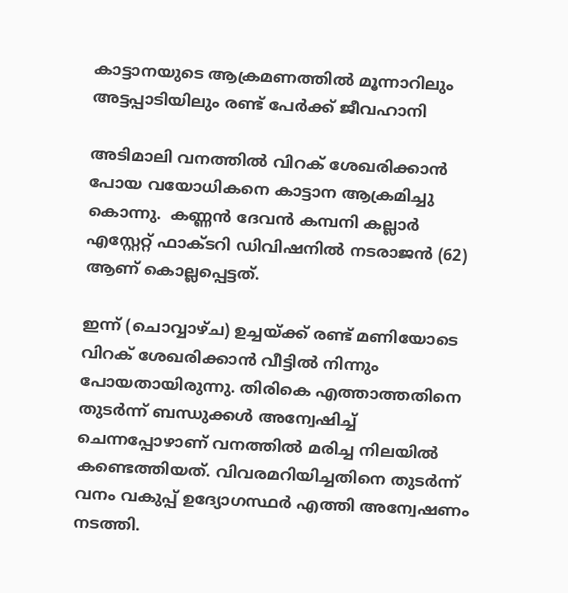കാട്ടാനയുടെ ആക്രമണത്തിൽ മൂന്നാറിലും അട്ടപ്പാടിയിലും രണ്ട് പേർക്ക് ജീവഹാനി

അടിമാലി വനത്തിൽ വിറക് ശേഖരിക്കാൻ പോയ വയോധികനെ കാട്ടാന ആക്രമിച്ചു കൊന്നു.  കണ്ണൻ ദേവൻ കമ്പനി കല്ലാർ എസ്റ്റേറ്റ് ഫാക്‌ടറി ഡിവിഷനിൽ നടരാജൻ (62) ആണ് കൊല്ലപ്പെട്ടത്.

ഇന്ന് (ചൊവ്വാഴ്ച) ഉച്ചയ്ക്ക് രണ്ട് മണിയോടെ വിറക് ശേഖരിക്കാൻ വീട്ടിൽ നിന്നും പോയതായിരുന്നു. തിരികെ എത്താത്തതിനെ തുടർന്ന് ബന്ധുക്കൾ അന്വേഷിച്ച് ചെന്നപ്പോഴാണ് വനത്തിൽ മരിച്ച നിലയിൽ കണ്ടെത്തിയത്. വിവരമറിയിച്ചതിനെ തുടർന്ന് വനം വകുപ്പ് ഉദ്യോഗസ്ഥർ എത്തി അന്വേഷണം നടത്തി.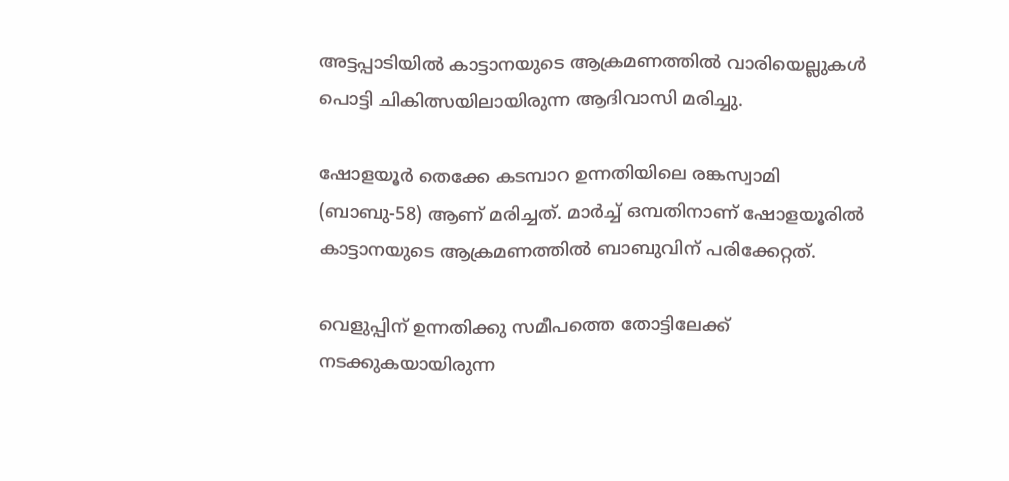അട്ടപ്പാടിയിൽ കാട്ടാനയുടെ ആക്രമണത്തിൽ വാരിയെല്ലുകൾ പൊട്ടി ചികിത്സയിലായിരുന്ന ആദിവാസി മരിച്ചു.

ഷോളയൂർ തെക്കേ കടമ്പാറ ഉന്നതിയിലെ രങ്കസ്വാമി (ബാബു-58) ആണ് മരിച്ചത്. മാർച്ച് ഒമ്പതിനാണ് ഷോളയൂരിൽ കാട്ടാനയുടെ ആക്രമണത്തിൽ ബാബുവിന് പരിക്കേറ്റത്.

വെളുപ്പിന് ഉന്നതിക്കു സമീപത്തെ തോട്ടിലേക്ക് നടക്കുകയായിരുന്ന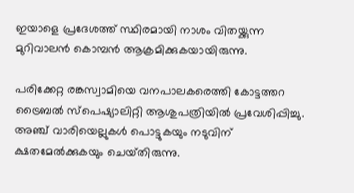ഇയാളെ പ്രദേശത്ത് സ്ഥിരമായി നാശം വിതയ്ക്കുന്ന മുറിവാലൻ കൊമ്പൻ ആക്രമിക്കുകയായിരുന്നു.

പരിക്കേറ്റ രങ്കസ്വാമിയെ വനപാലകരെത്തി കോട്ടത്തറ ട്രൈബൽ സ്പെഷ്യാലിറ്റി ആശുപത്രിയിൽ പ്രവേശിപ്പിച്ചു. അഞ്ച് വാരിയെല്ലുകൾ പൊട്ടുകയും നടുവിന് ക്ഷതമേൽക്കുകയും ചെയ്‌തിരുന്നു.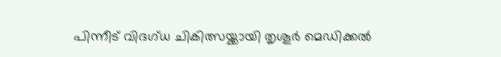പിന്നീട് വിദഗ്‌ധ ചികിത്സയ്ക്കായി തൃശൂർ മെഡിക്കൽ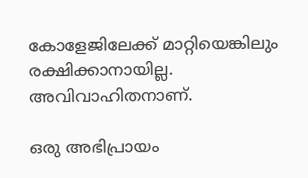കോളേജിലേക്ക് മാറ്റിയെങ്കിലും രക്ഷിക്കാനായില്ല. അവിവാഹിതനാണ്.

ഒരു അഭിപ്രായം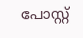പോസ്റ്റ്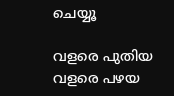ചെയ്യൂ

വളരെ പുതിയ വളരെ പഴയ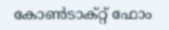കോൺടാക്റ്റ് ഫോം